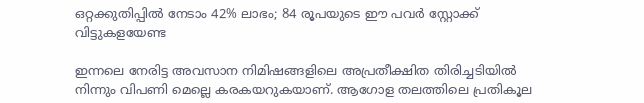ഒറ്റക്കുതിപ്പില്‍ നേടാം 42% ലാഭം; 84 രൂപയുടെ ഈ പവര്‍ സ്റ്റോക്ക് വിട്ടുകളയേണ്ട

ഇന്നലെ നേരിട്ട അവസാന നിമിഷങ്ങളിലെ അപ്രതീക്ഷിത തിരിച്ചടിയില്‍ നിന്നും വിപണി മെല്ലെ കരകയറുകയാണ്. ആഗോള തലത്തിലെ പ്രതികൂല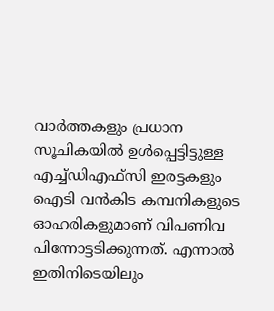വാര്‍ത്തകളും പ്രധാന സൂചികയില്‍ ഉള്‍പ്പെട്ടിട്ടുള്ള എച്ച്ഡിഎഫ്‌സി ഇരട്ടകളും ഐടി വന്‍കിട കമ്പനികളുടെ ഓഹരികളുമാണ് വിപണിവ പിന്നോട്ടടിക്കുന്നത്. എന്നാല്‍ ഇതിനിടെയിലും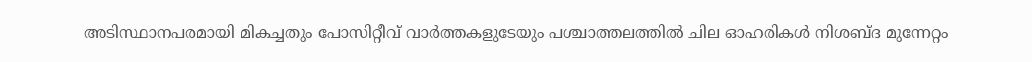അടിസ്ഥാനപരമായി മികച്ചതും പോസിറ്റീവ് വാര്‍ത്തകളുടേയും പശ്ചാത്തലത്തില്‍ ചില ഓഹരികള്‍ നിശബ്ദ മുന്നേറ്റം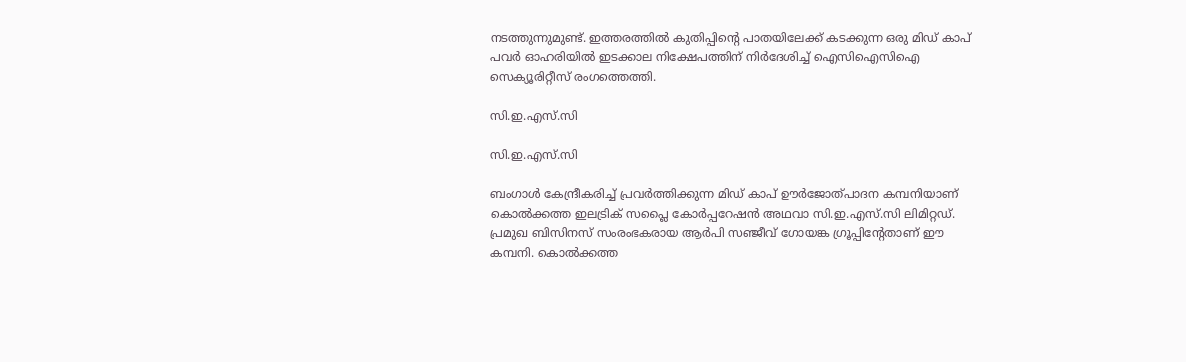നടത്തുന്നുമുണ്ട്. ഇത്തരത്തില്‍ കുതിപ്പിന്റെ പാതയിലേക്ക് കടക്കുന്ന ഒരു മിഡ് കാപ് പവര്‍ ഓഹരിയില്‍ ഇടക്കാല നിക്ഷേപത്തിന് നിര്‍ദേശിച്ച് ഐസിഐസിഐ സെക്യൂരിറ്റീസ് രംഗത്തെത്തി.

സി.ഇ.എസ്.സി

സി.ഇ.എസ്.സി

ബംഗാള്‍ കേന്ദ്രീകരിച്ച് പ്രവര്‍ത്തിക്കുന്ന മിഡ് കാപ് ഊര്‍ജോത്പാദന കമ്പനിയാണ് കൊല്‍ക്കത്ത ഇലട്രിക് സപ്ലൈ കോര്‍പ്പറേഷന്‍ അഥവാ സി.ഇ.എസ്.സി ലിമിറ്റഡ്. പ്രമുഖ ബിസിനസ് സംരംഭകരായ ആര്‍പി സഞ്ജീവ് ഗോയങ്ക ഗ്രൂപ്പിന്റേതാണ് ഈ കമ്പനി. കൊല്‍ക്കത്ത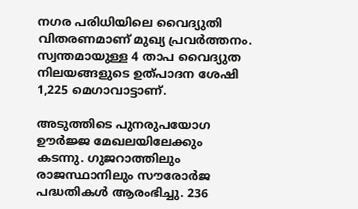നഗര പരിധിയിലെ വൈദ്യുതി വിതരണമാണ് മുഖ്യ പ്രവര്‍ത്തനം. സ്വന്തമായുള്ള 4 താപ വൈദ്യുത നിലയങ്ങളുടെ ഉത്പാദന ശേഷി 1,225 മെഗാവാട്ടാണ്.

അടുത്തിടെ പുനരുപയോഗ ഊര്‍ജ്ജ മേഖലയിലേക്കും കടന്നു. ഗുജറാത്തിലും രാജസ്ഥാനിലും സൗരോര്‍ജ പദ്ധതികള്‍ ആരംഭിച്ചു. 236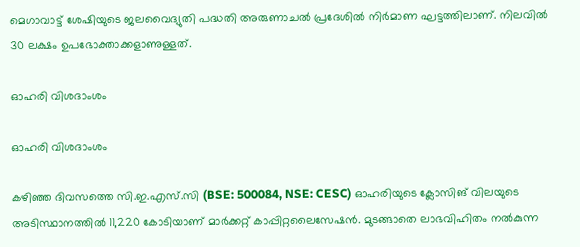മെഗാവാട്ട് ശേഷിയുടെ ജലവൈദ്യുതി പദ്ധതി അരുണാചല്‍ പ്രദേശില്‍ നിര്‍മാണ ഘട്ടത്തിലാണ്. നിലവില്‍ 30 ലക്ഷം ഉപഭോക്താക്കളാണുള്ളത്.

ഓഹരി വിശദാംശം

ഓഹരി വിശദാംശം

കഴിഞ്ഞ ദിവസത്തെ സി.ഇ.എസ്.സി (BSE: 500084, NSE: CESC) ഓഹരിയുടെ ക്ലോസിങ് വിലയുടെ അടിസ്ഥാനത്തില്‍ 11,220 കോടിയാണ് മാര്‍ക്കറ്റ് കാപ്പിറ്റലൈസേഷന്‍. മുടങ്ങാതെ ലാഭവിഹിതം നല്‍കുന്ന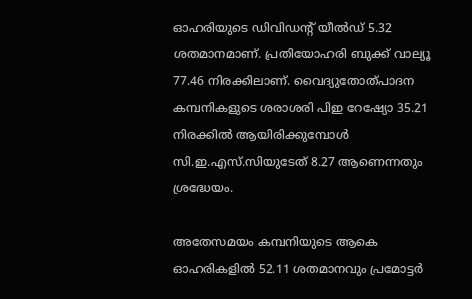ഓഹരിയുടെ ഡിവിഡന്റ് യീല്‍ഡ് 5.32 ശതമാനമാണ്. പ്രതിയോഹരി ബുക്ക് വാല്യൂ 77.46 നിരക്കിലാണ്. വൈദ്യുതോത്പാദന കമ്പനികളുടെ ശരാശരി പിഇ റേഷ്യോ 35.21 നിരക്കില്‍ ആയിരിക്കുമ്പോള്‍ സി.ഇ.എസ്.സിയുടേത് 8.27 ആണെന്നതും ശ്രദ്ധേയം.

അതേസമയം കമ്പനിയുടെ ആകെ ഓഹരികളില്‍ 52.11 ശതമാനവും പ്രമോട്ടര്‍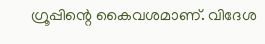ഗ്രൂപ്പിന്റെ കൈവശമാണ്. വിദേശ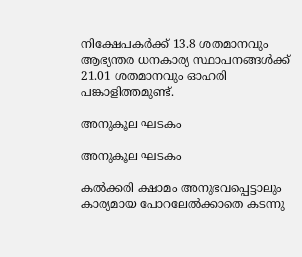നിക്ഷേപകര്‍ക്ക് 13.8 ശതമാനവും ആഭ്യന്തര ധനകാര്യ സ്ഥാപനങ്ങള്‍ക്ക് 21.01 ശതമാനവും ഓഹരി പങ്കാളിത്തമുണ്ട്.

അനുകൂല ഘടകം

അനുകൂല ഘടകം

കല്‍ക്കരി ക്ഷാമം അനുഭവപ്പെട്ടാലും കാര്യമായ പോറലേല്‍ക്കാതെ കടന്നു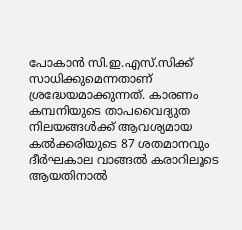പോകാന്‍ സി.ഇ.എസ്.സിക്ക് സാധിക്കുമെന്നതാണ് ശ്രദ്ധേയമാക്കുന്നത്. കാരണം കമ്പനിയുടെ താപവൈദ്യുത നിലയങ്ങള്‍ക്ക് ആവശ്യമായ കല്‍ക്കരിയുടെ 87 ശതമാനവും ദീര്‍ഘകാല വാങ്ങല്‍ കരാറിലൂടെ ആയതിനാല്‍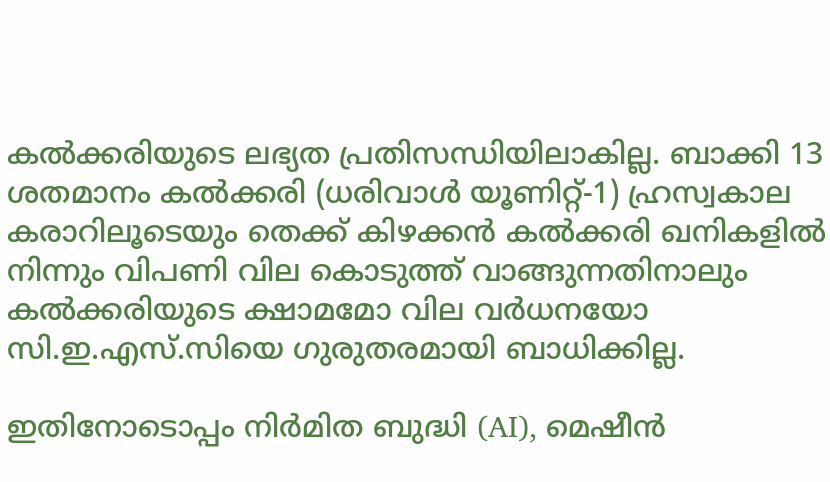കല്‍ക്കരിയുടെ ലഭ്യത പ്രതിസന്ധിയിലാകില്ല. ബാക്കി 13 ശതമാനം കല്‍ക്കരി (ധരിവാള്‍ യൂണിറ്റ്-1) ഹ്രസ്വകാല കരാറിലൂടെയും തെക്ക് കിഴക്കന്‍ കല്‍ക്കരി ഖനികളില്‍ നിന്നും വിപണി വില കൊടുത്ത് വാങ്ങുന്നതിനാലും കല്‍ക്കരിയുടെ ക്ഷാമമോ വില വര്‍ധനയോ സി.ഇ.എസ്.സിയെ ഗുരുതരമായി ബാധിക്കില്ല.

ഇതിനോടൊപ്പം നിര്‍മിത ബുദ്ധി (AI), മെഷീന്‍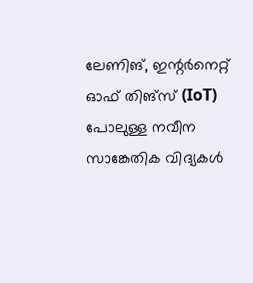ലേണിങ്, ഇന്റര്‍നെറ്റ് ഓഫ് തിങ്‌സ് (IoT) പോലുള്ള നവീന സാങ്കേതിക വിദ്യകള്‍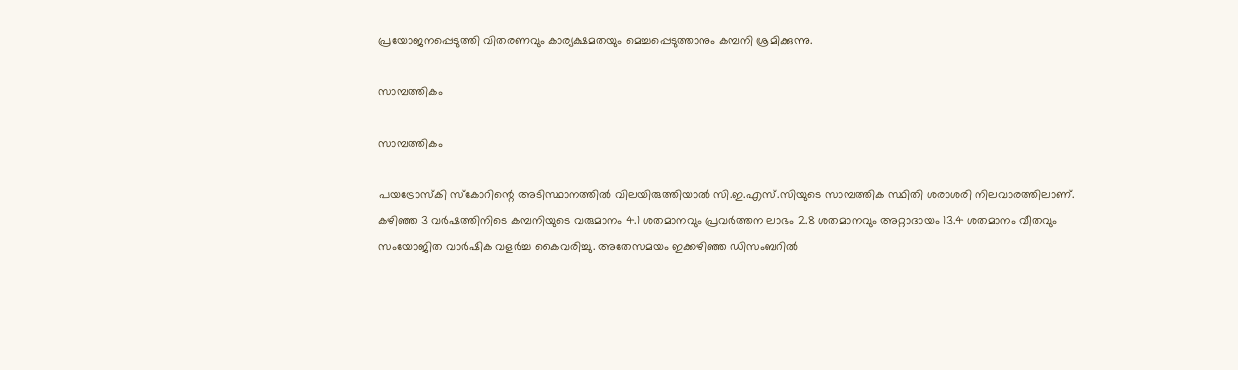പ്രയോജനപ്പെടുത്തി വിതരണവും കാര്യക്ഷമതയും മെച്ചപ്പെടുത്താനും കമ്പനി ശ്രമിക്കുന്നു.

സാമ്പത്തികം

സാമ്പത്തികം

പയട്രോസ്‌കി സ്‌കോറിന്റെ അടിസ്ഥാനത്തില്‍ വിലയിരുത്തിയാല്‍ സി.ഇ.എസ്.സിയുടെ സാമ്പത്തിക സ്ഥിതി ശരാശരി നിലവാരത്തിലാണ്. കഴിഞ്ഞ 3 വര്‍ഷത്തിനിടെ കമ്പനിയുടെ വരുമാനം 4.1 ശതമാനവും പ്രവര്‍ത്തന ലാഭം 2.8 ശതമാനവും അറ്റാദായം 13.4 ശതമാനം വീതവും സംയോജിത വാര്‍ഷിക വളര്‍ച്ച കൈവരിച്ചു. അതേസമയം ഇക്കഴിഞ്ഞ ഡിസംബറില്‍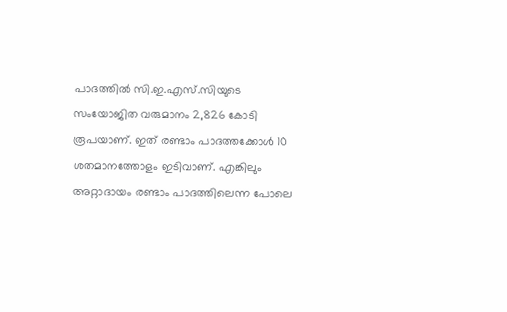പാദത്തില്‍ സി.ഇ.എസ്.സിയുടെ സംയോജിത വരുമാനം 2,826 കോടി രൂപയാണ്. ഇത് രണ്ടാം പാദത്തക്കോള്‍ 10 ശതമാനത്തോളം ഇടിവാണ്. എങ്കിലും അറ്റാദായം രണ്ടാം പാദത്തിലെന്ന പോലെ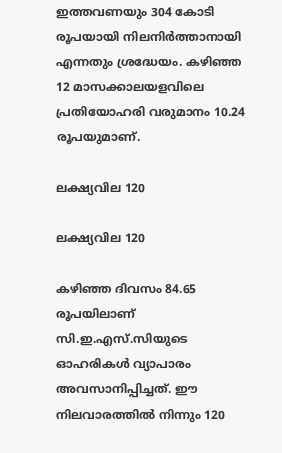ഇത്തവണയും 304 കോടി രൂപയായി നിലനിര്‍ത്താനായി എന്നതും ശ്രദ്ധേയം. കഴിഞ്ഞ 12 മാസക്കാലയളവിലെ പ്രതിയോഹരി വരുമാനം 10.24 രൂപയുമാണ്.

ലക്ഷ്യവില 120

ലക്ഷ്യവില 120

കഴിഞ്ഞ ദിവസം 84.65 രൂപയിലാണ് സി.ഇ.എസ്.സിയുടെ ഓഹരികള്‍ വ്യാപാരം അവസാനിപ്പിച്ചത്. ഈ നിലവാരത്തില്‍ നിന്നും 120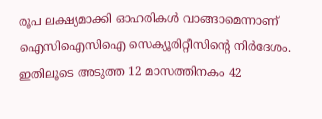രൂപ ലക്ഷ്യമാക്കി ഓഹരികള്‍ വാങ്ങാമെന്നാണ് ഐസിഐസിഐ സെക്യൂരിറ്റീസിന്റെ നിര്‍ദേശം. ഇതിലൂടെ അടുത്ത 12 മാസത്തിനകം 42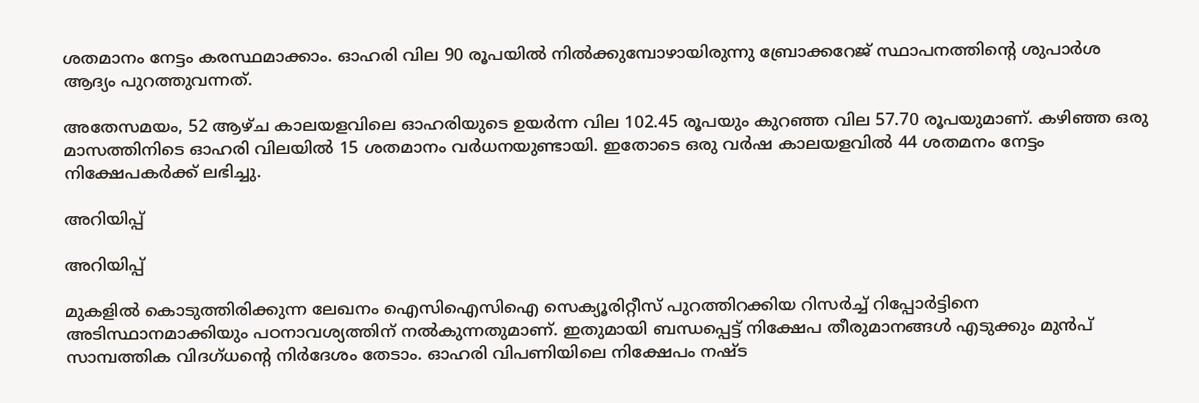ശതമാനം നേട്ടം കരസ്ഥമാക്കാം. ഓഹരി വില 90 രൂപയില്‍ നില്‍ക്കുമ്പോഴായിരുന്നു ബ്രോക്കറേജ് സ്ഥാപനത്തിന്റെ ശുപാര്‍ശ ആദ്യം പുറത്തുവന്നത്.

അതേസമയം, 52 ആഴ്ച കാലയളവിലെ ഓഹരിയുടെ ഉയര്‍ന്ന വില 102.45 രൂപയും കുറഞ്ഞ വില 57.70 രൂപയുമാണ്. കഴിഞ്ഞ ഒരു മാസത്തിനിടെ ഓഹരി വിലയില്‍ 15 ശതമാനം വര്‍ധനയുണ്ടായി. ഇതോടെ ഒരു വര്‍ഷ കാലയളവില്‍ 44 ശതമനം നേട്ടം നിക്ഷേപകര്‍ക്ക് ലഭിച്ചു.

അറിയിപ്പ്

അറിയിപ്പ്

മുകളില്‍ കൊടുത്തിരിക്കുന്ന ലേഖനം ഐസിഐസിഐ സെക്യൂരിറ്റീസ് പുറത്തിറക്കിയ റിസര്‍ച്ച് റിപ്പോര്‍ട്ടിനെ അടിസ്ഥാനമാക്കിയും പഠനാവശ്യത്തിന് നല്‍കുന്നതുമാണ്. ഇതുമായി ബന്ധപ്പെട്ട് നിക്ഷേപ തീരുമാനങ്ങള്‍ എടുക്കും മുന്‍പ് സാമ്പത്തിക വിദഗ്ധന്റെ നിര്‍ദേശം തേടാം. ഓഹരി വിപണിയിലെ നിക്ഷേപം നഷ്ട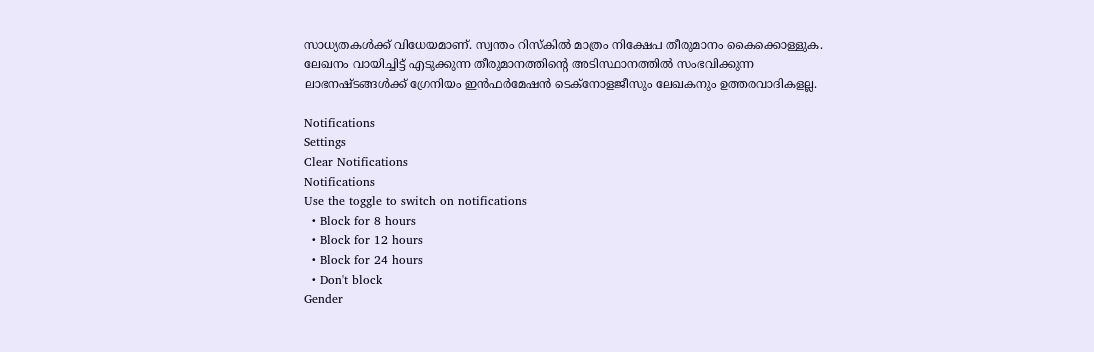സാധ്യതകള്‍ക്ക് വിധേയമാണ്. സ്വന്തം റിസ്‌കില്‍ മാത്രം നിക്ഷേപ തീരുമാനം കൈക്കൊള്ളുക. ലേഖനം വായിച്ചിട്ട് എടുക്കുന്ന തീരുമാനത്തിന്റെ അടിസ്ഥാനത്തില്‍ സംഭവിക്കുന്ന ലാഭനഷ്ടങ്ങള്‍ക്ക് ഗ്രേനിയം ഇന്‍ഫര്‍മേഷന്‍ ടെക്‌നോളജീസും ലേഖകനും ഉത്തരവാദികളല്ല.

Notifications
Settings
Clear Notifications
Notifications
Use the toggle to switch on notifications
  • Block for 8 hours
  • Block for 12 hours
  • Block for 24 hours
  • Don't block
Gender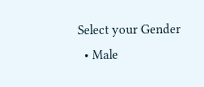Select your Gender
  • Male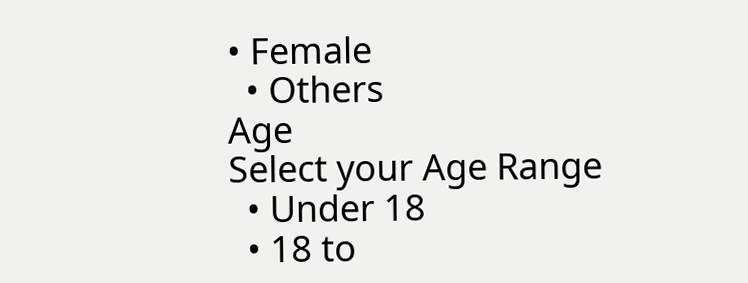• Female
  • Others
Age
Select your Age Range
  • Under 18
  • 18 to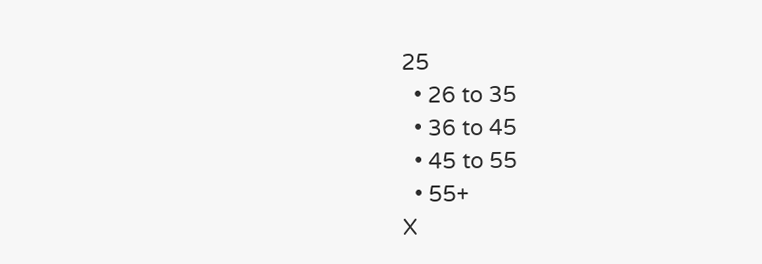25
  • 26 to 35
  • 36 to 45
  • 45 to 55
  • 55+
X